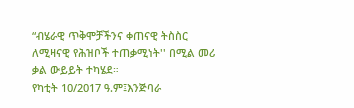“ብሄራዊ ጥቅሞቻችንና ቀጠናዊ ትስስር ለሚዛናዊ የሕዝቦች ተጠቃሚነት'' በሚል መሪ ቃል ውይይት ተካሄደ።
የካቲት 10/2017 ዓ.ም፤እንጅባራ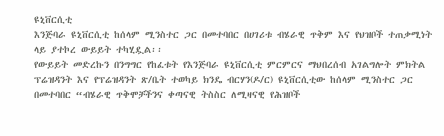ዩኒቨርሲቲ
እንጅባራ ዩኒቨርሲቲ ከሰላም ሚንስተር ጋር በመተባበር በሀገሪቱ ብሄራዊ ጥቅም እና የህዝቦች ተጠቃሚነት ላይ ያተኮረ ውይይት ተካሂዷል፡፡
የውይይት መድረኩን በንግግር የከፈቱት የእንጅባራ ዩኒቨርሲቲ ምርምርና ማህበረሰብ አገልግሎት ምክትል ፕሬዝዳንት እና የፕሬዝዳንት ጽ/ቤት ተወካይ ክንዴ ብርሃን(ዶ/ር) ዩኒቨርሲቲው ከሰላም ሚንስተር ጋር በመተባበር “ብሄራዊ ጥቅሞቻችንና ቀጣናዊ ትስስር ለሚዛናዊ የሕዝቦች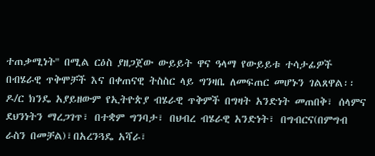ተጠቃሚነት'' በሚል ርዕስ ያዘጋጀው ውይይት ዋና ዓላማ የውይይቱ ተሳታፊዎች በብሄራዊ ጥቅሞቻች እና በቀጠናዊ ትስስር ላይ ግንዛቤ ለመፍጠር መሆኑን ገልጸዋል፡፡
ዶ/ር ክንዴ አያይዘውም የኢትዮጵያ ብሄራዊ ጥቅምች በግዛት አንድነት መጠበቅ፣ ሰላምና ደህንነትን ማረጋገጥ፣ በተቋም ግንባታ፣ በህብረ ብሄራዊ አንድነት፣ በግብርና(በምግብ ራስን በመቻል)፣በአረንጓዴ አሻራ፣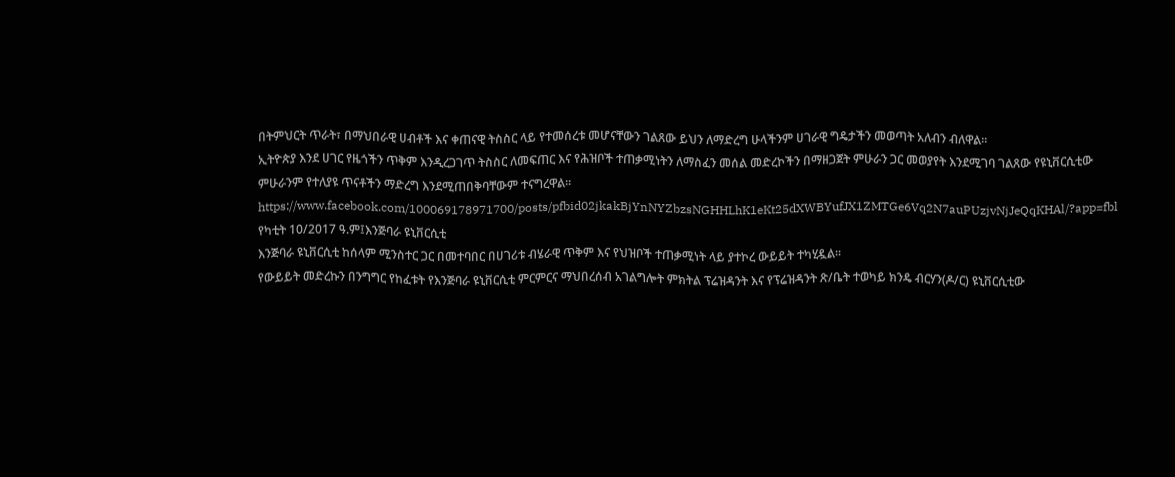በትምህርት ጥራት፣ በማህበራዊ ሀብቶች እና ቀጠናዊ ትስስር ላይ የተመሰረቱ መሆናቸውን ገልጸው ይህን ለማድረግ ሁላችንም ሀገራዊ ግዴታችን መወጣት አለብን ብለዋል፡፡
ኢትዮጵያ እንደ ሀገር የዜጎችን ጥቅም እንዲረጋገጥ ትስስር ለመፍጠር እና የሕዝቦች ተጠቃሚነትን ለማስፈን መሰል መድረኮችን በማዘጋጀት ምሁራን ጋር መወያየት እንደሚገባ ገልጸው የዩኒቨርሲቲው ምሁራንም የተለያዩ ጥናቶችን ማድረግ እንደሚጠበቅባቸውም ተናግረዋል፡፡
https://www.facebook.com/100069178971700/posts/pfbid02jkakBjYnNYZbzsNGHHLhK1eKt25dXWBYufJX1ZMTGe6Vq2N7auPUzjvNjJeQqKHAl/?app=fbl
የካቲት 10/2017 ዓ.ም፤እንጅባራ ዩኒቨርሲቲ
እንጅባራ ዩኒቨርሲቲ ከሰላም ሚንስተር ጋር በመተባበር በሀገሪቱ ብሄራዊ ጥቅም እና የህዝቦች ተጠቃሚነት ላይ ያተኮረ ውይይት ተካሂዷል፡፡
የውይይት መድረኩን በንግግር የከፈቱት የእንጅባራ ዩኒቨርሲቲ ምርምርና ማህበረሰብ አገልግሎት ምክትል ፕሬዝዳንት እና የፕሬዝዳንት ጽ/ቤት ተወካይ ክንዴ ብርሃን(ዶ/ር) ዩኒቨርሲቲው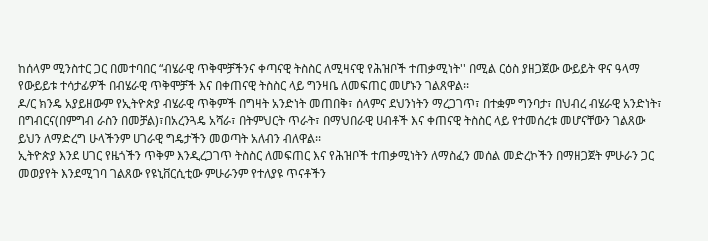ከሰላም ሚንስተር ጋር በመተባበር “ብሄራዊ ጥቅሞቻችንና ቀጣናዊ ትስስር ለሚዛናዊ የሕዝቦች ተጠቃሚነት'' በሚል ርዕስ ያዘጋጀው ውይይት ዋና ዓላማ የውይይቱ ተሳታፊዎች በብሄራዊ ጥቅሞቻች እና በቀጠናዊ ትስስር ላይ ግንዛቤ ለመፍጠር መሆኑን ገልጸዋል፡፡
ዶ/ር ክንዴ አያይዘውም የኢትዮጵያ ብሄራዊ ጥቅምች በግዛት አንድነት መጠበቅ፣ ሰላምና ደህንነትን ማረጋገጥ፣ በተቋም ግንባታ፣ በህብረ ብሄራዊ አንድነት፣ በግብርና(በምግብ ራስን በመቻል)፣በአረንጓዴ አሻራ፣ በትምህርት ጥራት፣ በማህበራዊ ሀብቶች እና ቀጠናዊ ትስስር ላይ የተመሰረቱ መሆናቸውን ገልጸው ይህን ለማድረግ ሁላችንም ሀገራዊ ግዴታችን መወጣት አለብን ብለዋል፡፡
ኢትዮጵያ እንደ ሀገር የዜጎችን ጥቅም እንዲረጋገጥ ትስስር ለመፍጠር እና የሕዝቦች ተጠቃሚነትን ለማስፈን መሰል መድረኮችን በማዘጋጀት ምሁራን ጋር መወያየት እንደሚገባ ገልጸው የዩኒቨርሲቲው ምሁራንም የተለያዩ ጥናቶችን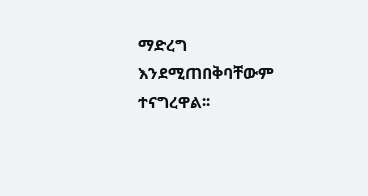ማድረግ እንደሚጠበቅባቸውም ተናግረዋል፡፡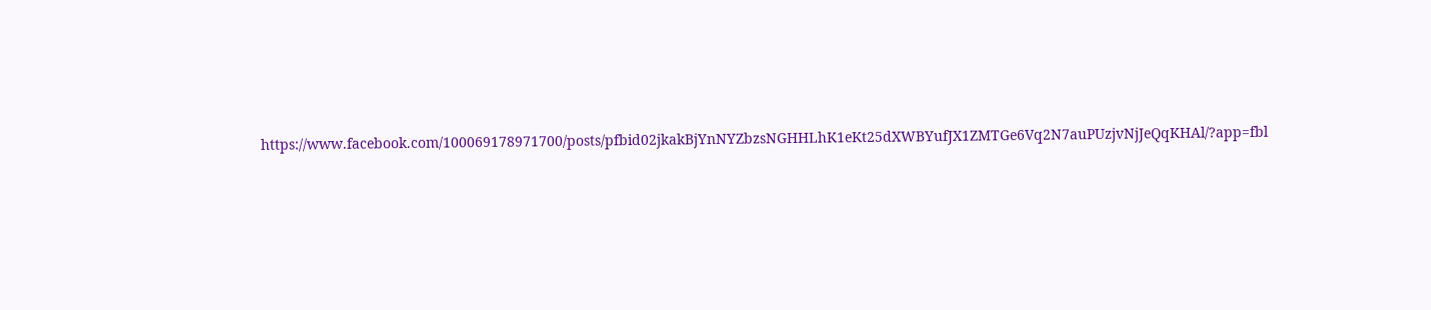https://www.facebook.com/100069178971700/posts/pfbid02jkakBjYnNYZbzsNGHHLhK1eKt25dXWBYufJX1ZMTGe6Vq2N7auPUzjvNjJeQqKHAl/?app=fbl